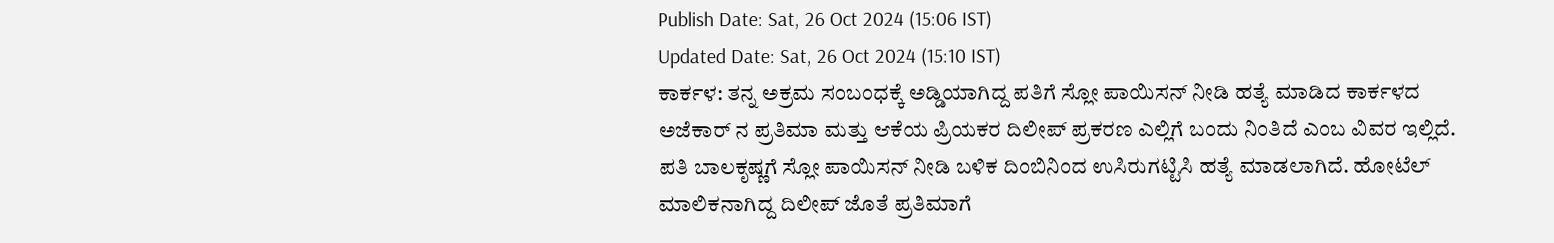Publish Date: Sat, 26 Oct 2024 (15:06 IST)
Updated Date: Sat, 26 Oct 2024 (15:10 IST)
ಕಾರ್ಕಳ: ತನ್ನ ಅಕ್ರಮ ಸಂಬಂಧಕ್ಕೆ ಅಡ್ಡಿಯಾಗಿದ್ದ ಪತಿಗೆ ಸ್ಲೋ ಪಾಯಿಸನ್ ನೀಡಿ ಹತ್ಯೆ ಮಾಡಿದ ಕಾರ್ಕಳದ ಅಜೆಕಾರ್ ನ ಪ್ರತಿಮಾ ಮತ್ತು ಆಕೆಯ ಪ್ರಿಯಕರ ದಿಲೀಪ್ ಪ್ರಕರಣ ಎಲ್ಲಿಗೆ ಬಂದು ನಿಂತಿದೆ ಎಂಬ ವಿವರ ಇಲ್ಲಿದೆ.
ಪತಿ ಬಾಲಕೃಷ್ಣಗೆ ಸ್ಲೋ ಪಾಯಿಸನ್ ನೀಡಿ ಬಳಿಕ ದಿಂಬಿನಿಂದ ಉಸಿರುಗಟ್ಟಿಸಿ ಹತ್ಯೆ ಮಾಡಲಾಗಿದೆ. ಹೋಟೆಲ್ ಮಾಲಿಕನಾಗಿದ್ದ ದಿಲೀಪ್ ಜೊತೆ ಪ್ರತಿಮಾಗೆ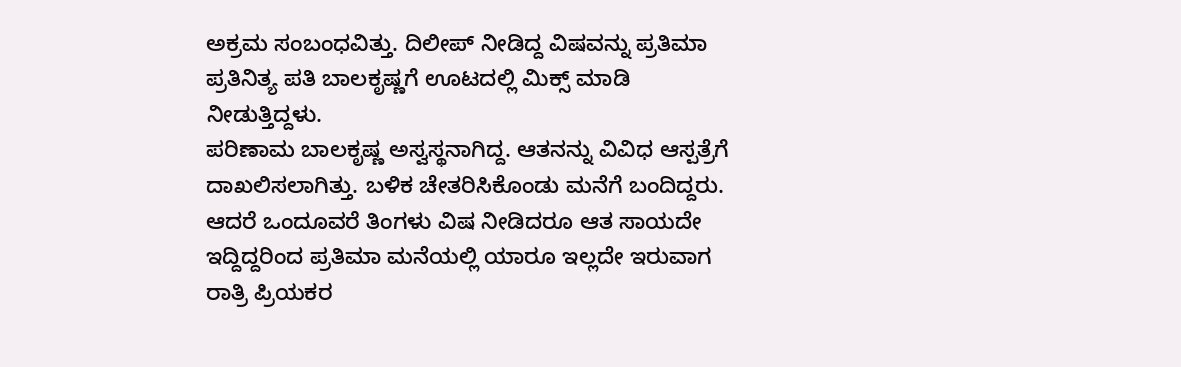ಅಕ್ರಮ ಸಂಬಂಧವಿತ್ತು. ದಿಲೀಪ್ ನೀಡಿದ್ದ ವಿಷವನ್ನು ಪ್ರತಿಮಾ ಪ್ರತಿನಿತ್ಯ ಪತಿ ಬಾಲಕೃಷ್ಣಗೆ ಊಟದಲ್ಲಿ ಮಿಕ್ಸ್ ಮಾಡಿ ನೀಡುತ್ತಿದ್ದಳು.
ಪರಿಣಾಮ ಬಾಲಕೃಷ್ಣ ಅಸ್ವಸ್ಥನಾಗಿದ್ದ. ಆತನನ್ನು ವಿವಿಧ ಆಸ್ಪತ್ರೆಗೆ ದಾಖಲಿಸಲಾಗಿತ್ತು. ಬಳಿಕ ಚೇತರಿಸಿಕೊಂಡು ಮನೆಗೆ ಬಂದಿದ್ದರು. ಆದರೆ ಒಂದೂವರೆ ತಿಂಗಳು ವಿಷ ನೀಡಿದರೂ ಆತ ಸಾಯದೇ ಇದ್ದಿದ್ದರಿಂದ ಪ್ರತಿಮಾ ಮನೆಯಲ್ಲಿ ಯಾರೂ ಇಲ್ಲದೇ ಇರುವಾಗ ರಾತ್ರಿ ಪ್ರಿಯಕರ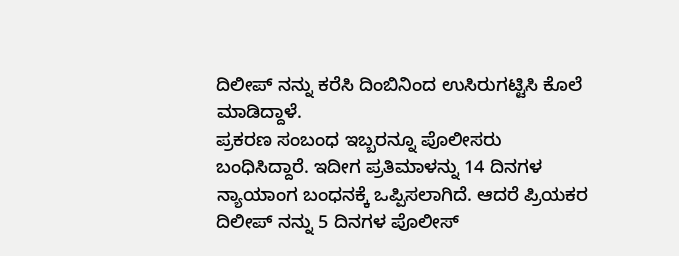ದಿಲೀಪ್ ನನ್ನು ಕರೆಸಿ ದಿಂಬಿನಿಂದ ಉಸಿರುಗಟ್ಟಿಸಿ ಕೊಲೆ ಮಾಡಿದ್ದಾಳೆ.
ಪ್ರಕರಣ ಸಂಬಂಧ ಇಬ್ಬರನ್ನೂ ಪೊಲೀಸರು ಬಂಧಿಸಿದ್ದಾರೆ. ಇದೀಗ ಪ್ರತಿಮಾಳನ್ನು 14 ದಿನಗಳ ನ್ಯಾಯಾಂಗ ಬಂಧನಕ್ಕೆ ಒಪ್ಪಿಸಲಾಗಿದೆ. ಆದರೆ ಪ್ರಿಯಕರ ದಿಲೀಪ್ ನನ್ನು 5 ದಿನಗಳ ಪೊಲೀಸ್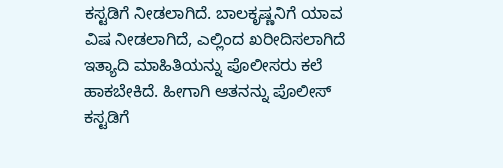ಕಸ್ಟಡಿಗೆ ನೀಡಲಾಗಿದೆ. ಬಾಲಕೃಷ್ಣನಿಗೆ ಯಾವ ವಿಷ ನೀಡಲಾಗಿದೆ, ಎಲ್ಲಿಂದ ಖರೀದಿಸಲಾಗಿದೆ ಇತ್ಯಾದಿ ಮಾಹಿತಿಯನ್ನು ಪೊಲೀಸರು ಕಲೆ ಹಾಕಬೇಕಿದೆ. ಹೀಗಾಗಿ ಆತನನ್ನು ಪೊಲೀಸ್ ಕಸ್ಟಡಿಗೆ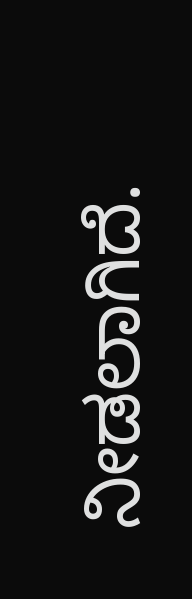ನೀಡಲಾಗಿದೆ.